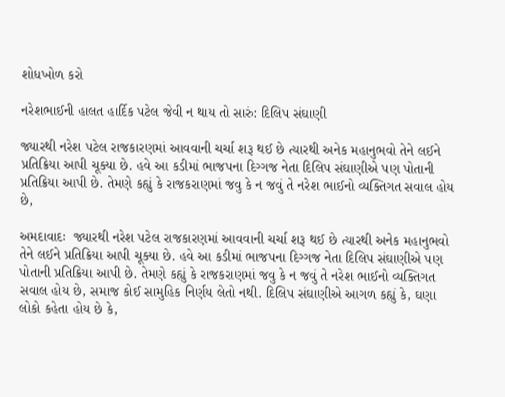શોધખોળ કરો

નરેશભાઈની હાલત હાર્દિક પટેલ જેવી ન થાય તો સારું: દિલિપ સંઘાણી

જ્યારથી નરેશ પટેલ રાજકારણમાં આવવાની ચર્ચા શરૂ થઈ છે ત્યારથી અનેક મહાનુભવો તેને લઈને પ્રતિક્રિયા આપી ચૂક્યા છે. હવે આ કડીમાં ભાજપના દિગ્ગજ નેતા દિલિપ સંઘાણીએ પણ પોતાની પ્રતિક્રિયા આપી છે. તેમણે કહ્યું કે રાજકરાણમાં જવુ કે ન જવું તે નરેશ ભાઈનો વ્યક્તિગત સવાલ હોય છે,

અમદાવાદઃ  જ્યારથી નરેશ પટેલ રાજકારણમાં આવવાની ચર્ચા શરૂ થઈ છે ત્યારથી અનેક મહાનુભવો તેને લઈને પ્રતિક્રિયા આપી ચૂક્યા છે. હવે આ કડીમાં ભાજપના દિગ્ગજ નેતા દિલિપ સંઘાણીએ પણ પોતાની પ્રતિક્રિયા આપી છે. તેમણે કહ્યું કે રાજકરાણમાં જવુ કે ન જવું તે નરેશ ભાઈનો વ્યક્તિગત સવાલ હોય છે, સમાજ કોઈ સામુહિક નિર્ણય લેતો નથી. દિલિપ સંઘાણીએ આગળ કહ્યું કે, ઘણા લોકો કહેતા હોય છે કે,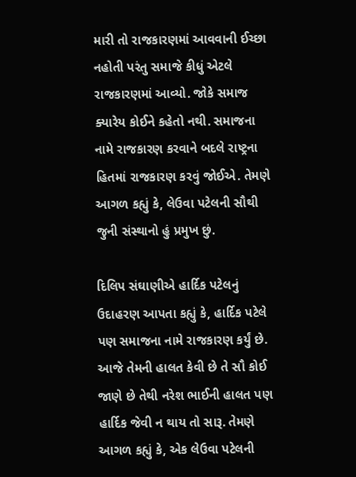મારી તો રાજકારણમાં આવવાની ઈચ્છા નહોતી પરંતુ સમાજે કીધું એટલે રાજકારણમાં આવ્યો. જોકે સમાજ ક્યારેય કોઈને કહેતો નથી. સમાજના નામે રાજકારણ કરવાને બદલે રાષ્ટ્રના હિતમાં રાજકારણ કરવું જોઈએ. તેમણે આગળ કહ્યું કે, લેઉવા પટેલની સૌથી જુની સંસ્થાનો હું પ્રમુખ છું.

દિલિપ સંઘાણીએ હાર્દિક પટેલનું ઉદાહરણ આપતા કહ્યું કે, હાર્દિક પટેલે પણ સમાજના નામે રાજકારણ કર્યું છે. આજે તેમની હાલત કેવી છે તે સૌ કોઈ જાણે છે તેથી નરેશ ભાઈની હાલત પણ હાર્દિક જેવી ન થાય તો સારૂ. તેમણે આગળ કહ્યું કે, એક લેઉવા પટેલની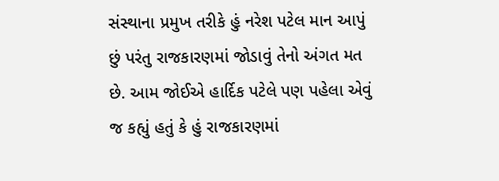સંસ્થાના પ્રમુખ તરીકે હું નરેશ પટેલ માન આપું છું પરંતુ રાજકારણમાં જોડાવું તેનો અંગત મત છે. આમ જોઈએ હાર્દિક પટેલે પણ પહેલા એવું જ કહ્યું હતું કે હું રાજકારણમાં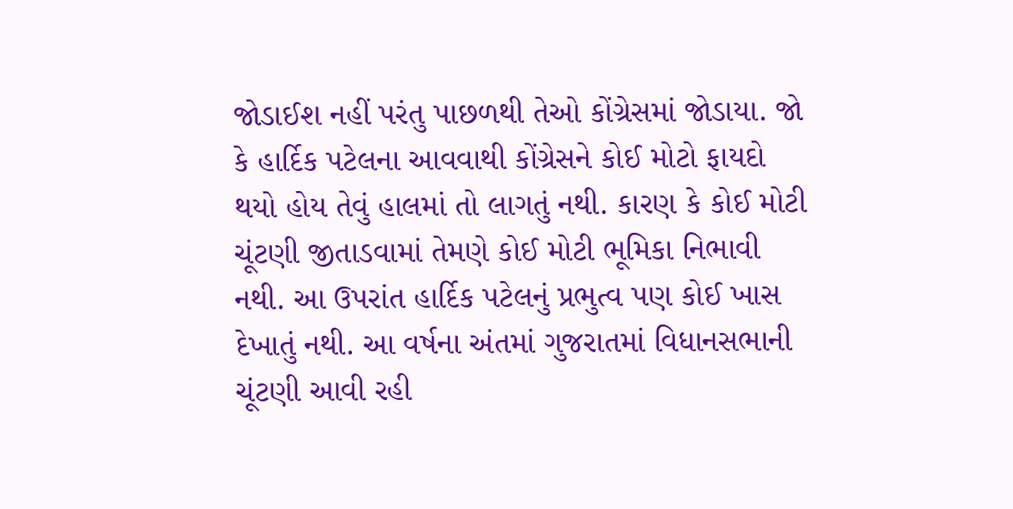જોડાઈશ નહીં પરંતુ પાછળથી તેઓ કોંગ્રેસમાં જોડાયા. જો કે હાર્દિક પટેલના આવવાથી કોંગ્રેસને કોઈ મોટો ફાયદો થયો હોય તેવું હાલમાં તો લાગતું નથી. કારણ કે કોઈ મોટી ચૂંટણી જીતાડવામાં તેમણે કોઈ મોટી ભૂમિકા નિભાવી નથી. આ ઉપરાંત હાર્દિક પટેલનું પ્રભુત્વ પણ કોઈ ખાસ દેખાતું નથી. આ વર્ષના અંતમાં ગુજરાતમાં વિધાનસભાની ચૂંટણી આવી રહી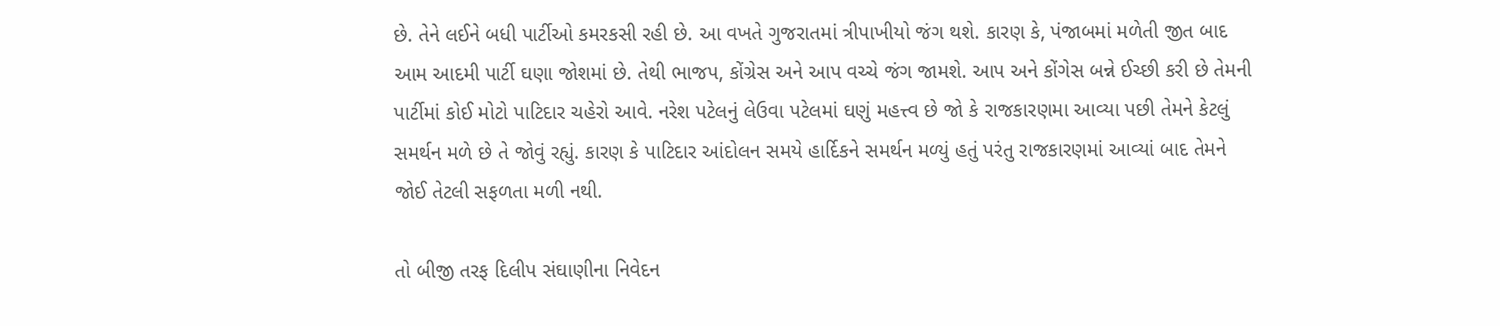છે. તેને લઈને બધી પાર્ટીઓ કમરકસી રહી છે. આ વખતે ગુજરાતમાં ત્રીપાખીયો જંગ થશે. કારણ કે, પંજાબમાં મળેતી જીત બાદ આમ આદમી પાર્ટી ઘણા જોશમાં છે. તેથી ભાજપ, કોંગ્રેસ અને આપ વચ્ચે જંગ જામશે. આપ અને કોંગેસ બન્ને ઈચ્છી કરી છે તેમની પાર્ટીમાં કોઈ મોટો પાટિદાર ચહેરો આવે. નરેશ પટેલનું લેઉવા પટેલમાં ઘણું મહત્ત્વ છે જો કે રાજકારણમા આવ્યા પછી તેમને કેટલું સમર્થન મળે છે તે જોવું રહ્યું. કારણ કે પાટિદાર આંદોલન સમયે હાર્દિકને સમર્થન મળ્યું હતું પરંતુ રાજકારણમાં આવ્યાં બાદ તેમને જોઈ તેટલી સફળતા મળી નથી.

તો બીજી તરફ દિલીપ સંઘાણીના નિવેદન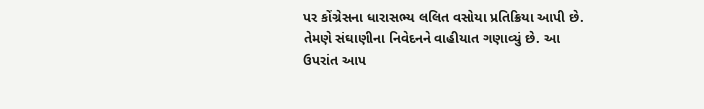પર કોંગ્રેસના ધારાસભ્ય લલિત વસોયા પ્રતિક્રિયા આપી છે. તેમણે સંઘાણીના નિવેદનને વાહીયાત ગણાવ્યું છે. આ ઉપરાંત આપ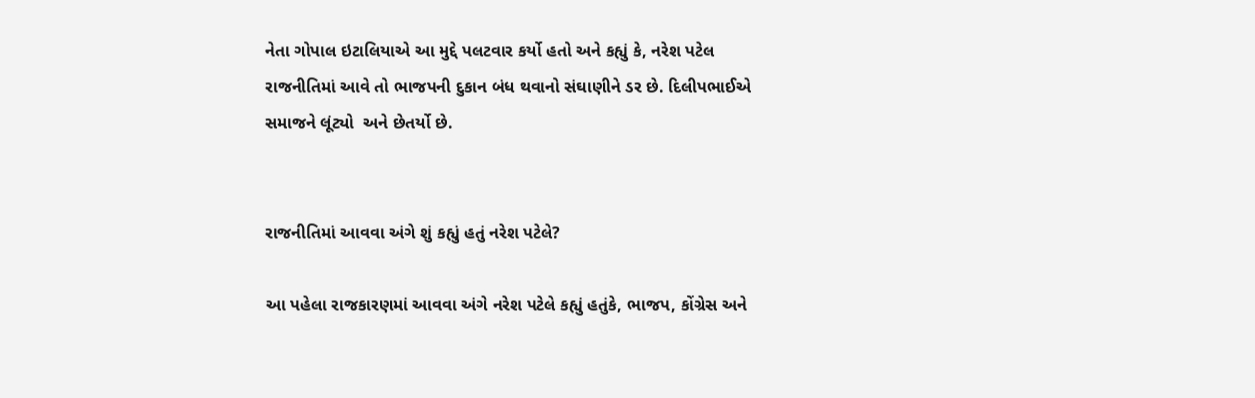નેતા ગોપાલ ઇટાલિયાએ આ મુદ્દે પલટવાર કર્યો હતો અને કહ્યું કે, નરેશ પટેલ રાજનીતિમાં આવે તો ભાજપની દુકાન બંધ થવાનો સંઘાણીને ડર છે. દિલીપભાઈએ સમાજને લૂંટ્યો  અને છેતર્યો છે.


રાજનીતિમાં આવવા અંગે શું કહ્યું હતું નરેશ પટેલે?

આ પહેલા રાજકારણમાં આવવા અંગે નરેશ પટેલે કહ્યું હતુંકે, ભાજપ, કોંગ્રેસ અને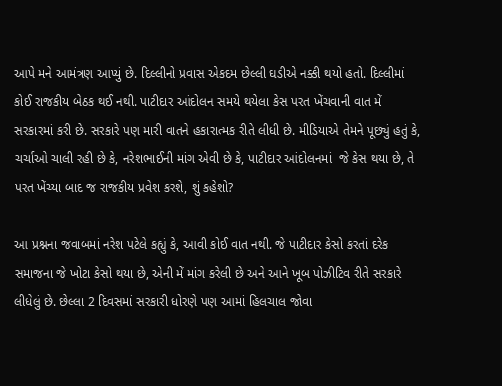આપે મને આમંત્રણ આપ્યું છે. દિલ્લીનો પ્રવાસ એકદમ છેલ્લી ઘડીએ નક્કી થયો હતો. દિલ્લીમાં કોઈ રાજકીય બેઠક થઈ નથી. પાટીદાર આંદોલન સમયે થયેલા કેસ પરત ખેંચવાની વાત મેં સરકારમાં કરી છે. સરકારે પણ મારી વાતને હકારાત્મક રીતે લીધી છે. મીડિયાએ તેમને પૂછ્યું હતું કે, ચર્ચાઓ ચાલી રહી છે કે, નરેશભાઈની માંગ એવી છે કે, પાટીદાર આંદોલનમાં  જે કેસ થયા છે, તે પરત ખેંચ્યા બાદ જ રાજકીય પ્રવેશ કરશે, શું કહેશો?

આ પ્રશ્નના જવાબમાં નરેશ પટેલે કહ્યું કે, આવી કોઈ વાત નથી. જે પાટીદાર કેસો કરતાં દરેક સમાજના જે ખોટા કેસો થયા છે, એની મેં માંગ કરેલી છે અને આને ખૂબ પોઝીટિવ રીતે સરકારે લીધેલું છે. છેલ્લા 2 દિવસમાં સરકારી ધોરણે પણ આમાં હિલચાલ જોવા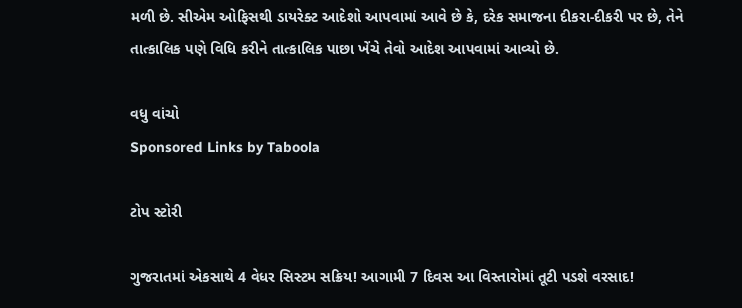મળી છે. સીએમ ઓફિસથી ડાયરેક્ટ આદેશો આપવામાં આવે છે કે, દરેક સમાજના દીકરા-દીકરી પર છે, તેને તાત્કાલિક પણે વિધિ કરીને તાત્કાલિક પાછા ખેંચે તેવો આદેશ આપવામાં આવ્યો છે.

વધુ વાંચો
Sponsored Links by Taboola

ટોપ સ્ટોરી

ગુજરાતમાં એકસાથે 4 વેધર સિસ્ટમ સક્રિય! આગામી 7 દિવસ આ વિસ્તારોમાં તૂટી પડશે વરસાદ!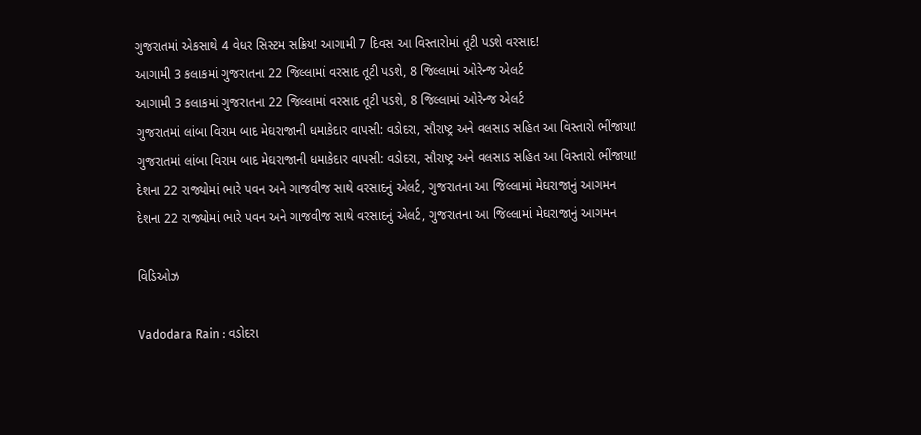ગુજરાતમાં એકસાથે 4 વેધર સિસ્ટમ સક્રિય! આગામી 7 દિવસ આ વિસ્તારોમાં તૂટી પડશે વરસાદ!
આગામી 3 કલાકમાં ગુજરાતના 22 જિલ્લામાં વરસાદ તૂટી પડશે, 8 જિલ્લામાં ઓરેન્જ એલર્ટ
આગામી 3 કલાકમાં ગુજરાતના 22 જિલ્લામાં વરસાદ તૂટી પડશે, 8 જિલ્લામાં ઓરેન્જ એલર્ટ
ગુજરાતમાં લાંબા વિરામ બાદ મેઘરાજાની ધમાકેદાર વાપસી: વડોદરા, સૌરાષ્ટ્ર અને વલસાડ સહિત આ વિસ્તારો ભીંજાયા!
ગુજરાતમાં લાંબા વિરામ બાદ મેઘરાજાની ધમાકેદાર વાપસી: વડોદરા, સૌરાષ્ટ્ર અને વલસાડ સહિત આ વિસ્તારો ભીંજાયા!
દેશના 22 રાજ્યોમાં ભારે પવન અને ગાજવીજ સાથે વરસાદનું એલર્ટ, ગુજરાતના આ જિલ્લામાં મેઘરાજાનું આગમન
દેશના 22 રાજ્યોમાં ભારે પવન અને ગાજવીજ સાથે વરસાદનું એલર્ટ, ગુજરાતના આ જિલ્લામાં મેઘરાજાનું આગમન

વિડિઓઝ

Vadodara Rain : વડોદરા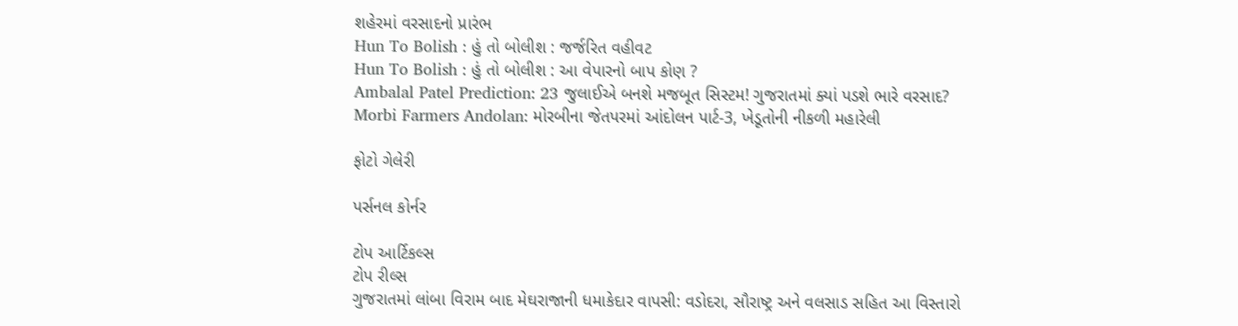શહેરમાં વરસાદનો પ્રારંભ
Hun To Bolish : હું તો બોલીશ : જર્જરિત વહીવટ
Hun To Bolish : હું તો બોલીશ : આ વેપારનો બાપ કોણ ?
Ambalal Patel Prediction: 23 જુલાઈએ બનશે મજબૂત સિસ્ટમ! ગુજરાતમાં ક્યાં પડશે ભારે વરસાદ?
Morbi Farmers Andolan: મોરબીના જેતપરમાં આંદોલન પાર્ટ-3, ખેડૂતોની નીકળી મહારેલી

ફોટો ગેલેરી

પર્સનલ કોર્નર

ટોપ આર્ટિકલ્સ
ટોપ રીલ્સ
ગુજરાતમાં લાંબા વિરામ બાદ મેઘરાજાની ધમાકેદાર વાપસી: વડોદરા, સૌરાષ્ટ્ર અને વલસાડ સહિત આ વિસ્તારો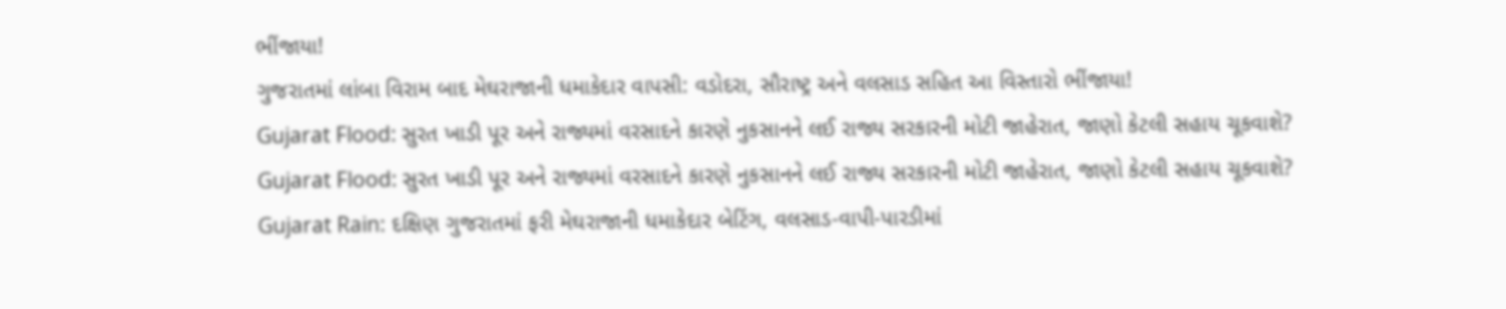ભીંજાયા!
ગુજરાતમાં લાંબા વિરામ બાદ મેઘરાજાની ધમાકેદાર વાપસી: વડોદરા, સૌરાષ્ટ્ર અને વલસાડ સહિત આ વિસ્તારો ભીંજાયા!
Gujarat Flood: સુરત ખાડી પૂર અને રાજ્યમાં વરસાદને કારણે નુકસાનને લઈ રાજ્ય સરકારની મોટી જાહેરાત, જાણો કેટલી સહાય ચૂકવાશે?
Gujarat Flood: સુરત ખાડી પૂર અને રાજ્યમાં વરસાદને કારણે નુકસાનને લઈ રાજ્ય સરકારની મોટી જાહેરાત, જાણો કેટલી સહાય ચૂકવાશે?
Gujarat Rain: દક્ષિણ ગુજરાતમાં ફરી મેઘરાજાની ધમાકેદાર બેટિંગ, વલસાડ-વાપી-પારડીમાં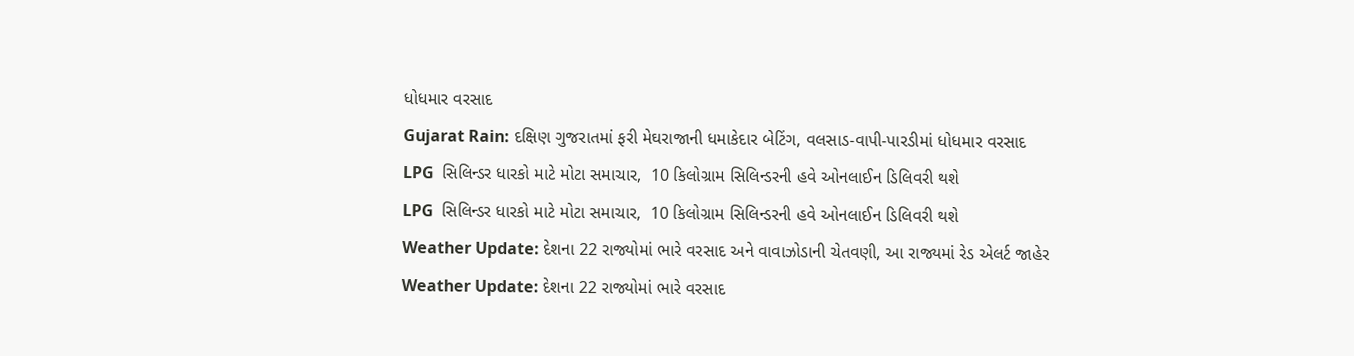ધોધમાર વરસાદ
Gujarat Rain: દક્ષિણ ગુજરાતમાં ફરી મેઘરાજાની ધમાકેદાર બેટિંગ, વલસાડ-વાપી-પારડીમાં ધોધમાર વરસાદ
LPG  સિલિન્ડર ધારકો માટે મોટા સમાચાર,  10 કિલોગ્રામ સિલિન્ડરની હવે ઓનલાઈન ડિલિવરી થશે
LPG  સિલિન્ડર ધારકો માટે મોટા સમાચાર,  10 કિલોગ્રામ સિલિન્ડરની હવે ઓનલાઈન ડિલિવરી થશે
Weather Update: દેશના 22 રાજ્યોમાં ભારે વરસાદ અને વાવાઝોડાની ચેતવણી, આ રાજ્યમાં રેડ એલર્ટ જાહેર
Weather Update: દેશના 22 રાજ્યોમાં ભારે વરસાદ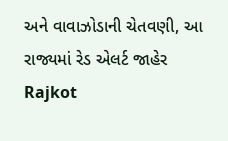અને વાવાઝોડાની ચેતવણી, આ રાજ્યમાં રેડ એલર્ટ જાહેર
Rajkot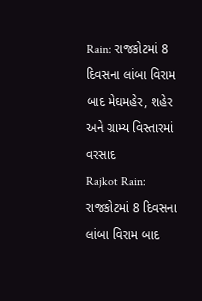Rain: રાજકોટમાં 8 દિવસના લાંબા વિરામ બાદ મેઘમહેર, શહેર અને ગ્રામ્ય વિસ્તારમાં વરસાદ
Rajkot Rain: રાજકોટમાં 8 દિવસના લાંબા વિરામ બાદ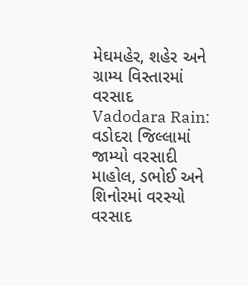મેઘમહેર, શહેર અને ગ્રામ્ય વિસ્તારમાં વરસાદ
Vadodara Rain: વડોદરા જિલ્લામાં જામ્યો વરસાદી માહોલ, ડભોઈ અને શિનોરમાં વરસ્યો વરસાદ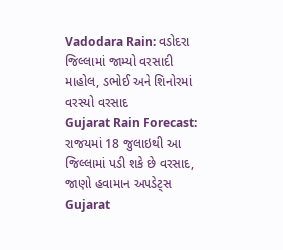Vadodara Rain: વડોદરા જિલ્લામાં જામ્યો વરસાદી માહોલ, ડભોઈ અને શિનોરમાં વરસ્યો વરસાદ
Gujarat Rain Forecast: રાજયમાં 18 જુલાઇથી આ જિલ્લામાં પડી શકે છે વરસાદ, જાણો હવામાન અપડેટ્સ
Gujarat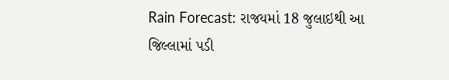Rain Forecast: રાજયમાં 18 જુલાઇથી આ જિલ્લામાં પડી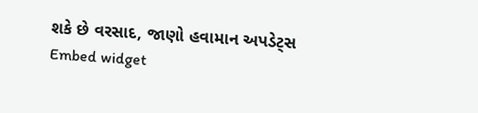શકે છે વરસાદ, જાણો હવામાન અપડેટ્સ
Embed widget